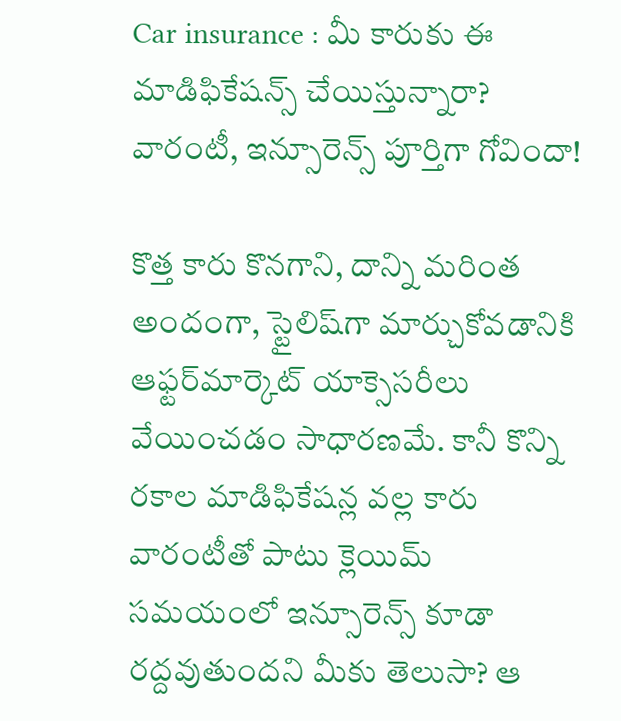Car insurance : మీ కారుకు ఈ మాడిఫికేషన్స్ చేయిస్తున్నారా? వారంటీ, ఇన్సూరెన్స్ పూర్తిగా గోవిందా!

కొత్త కారు కొనగాని, దాన్ని మరింత అందంగా, స్టైలిష్‌గా మార్చుకోవడానికి ఆఫ్టర్‌మార్కెట్ యాక్సెసరీలు వేయించడం సాధారణమే. కానీ కొన్ని రకాల మాడిఫికేషన్ల వల్ల కారు వారంటీతో పాటు క్లెయిమ్ సమయంలో ఇన్సూరెన్స్ కూడా రద్దవుతుందని మీకు తెలుసా? ఆ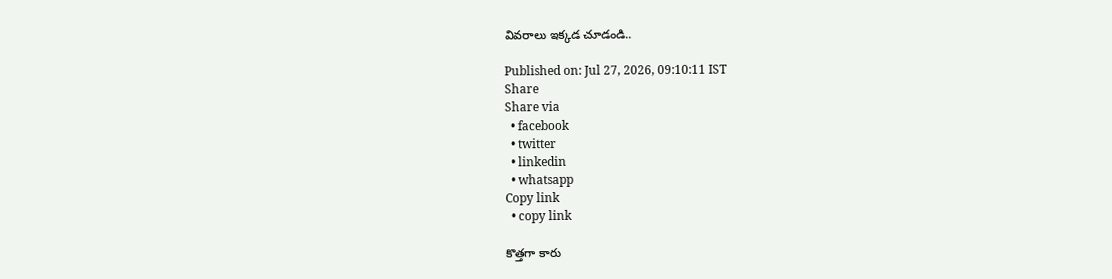వివరాలు ఇక్కడ చూడండి..

Published on: Jul 27, 2026, 09:10:11 IST
Share
Share via
  • facebook
  • twitter
  • linkedin
  • whatsapp
Copy link
  • copy link

కొత్తగా కారు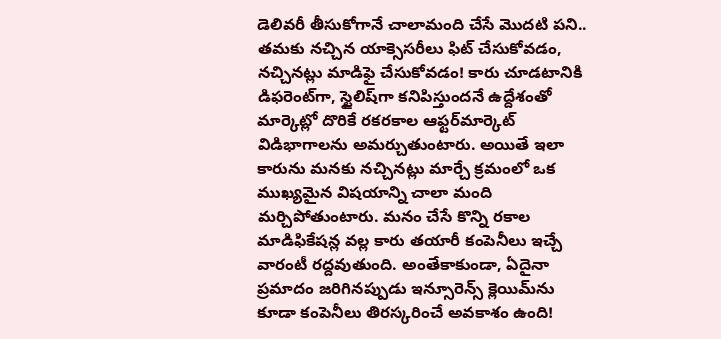డెలివరీ తీసుకోగానే చాలామంది చేసే మొదటి పని.. తమకు నచ్చిన యాక్సెసరీలు ఫిట్ చేసుకోవడం, నచ్చినట్లు మాడిఫై చేసుకోవడం! కారు చూడటానికి డిఫరెంట్‌గా, స్టైలిష్‌గా కనిపిస్తుందనే ఉద్దేశంతో మార్కెట్లో దొరికే రకరకాల ఆఫ్టర్‌మార్కెట్ విడిభాగాలను అమర్చుతుంటారు. అయితే ఇలా కారును మనకు నచ్చినట్లు మార్చే క్రమంలో ఒక ముఖ్యమైన విషయాన్ని చాలా మంది మర్చిపోతుంటారు. మనం చేసే కొన్ని రకాల మాడిఫికేషన్ల వల్ల కారు తయారీ కంపెనీలు ఇచ్చే వారంటీ రద్దవుతుంది. అంతేకాకుండా, ఏదైనా ప్రమాదం జరిగినప్పుడు ఇన్సూరెన్స్ క్లెయిమ్‌ను కూడా కంపెనీలు తిరస్కరించే అవకాశం ఉంది!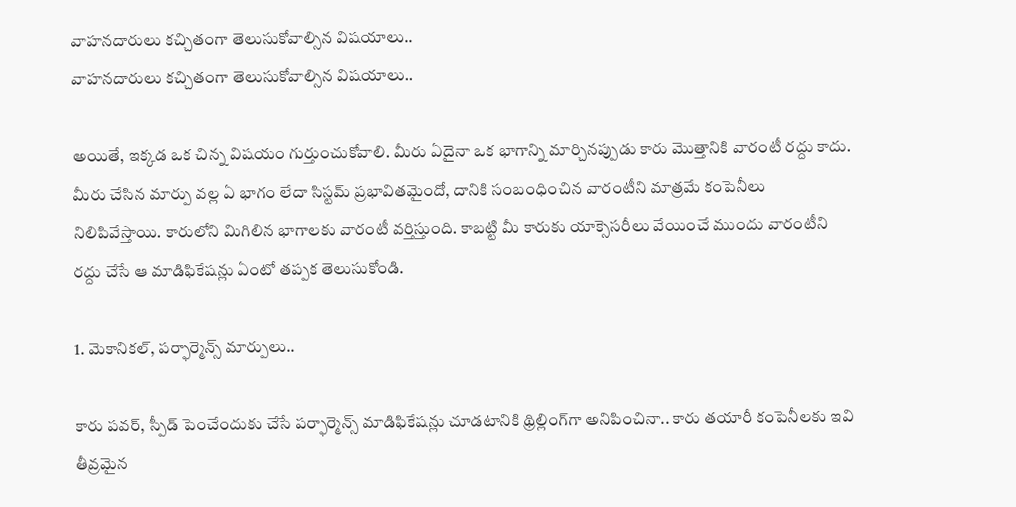వాహనదారులు కచ్చితంగా తెలుసుకోవాల్సిన విషయాలు..
వాహనదారులు కచ్చితంగా తెలుసుకోవాల్సిన విషయాలు..

అయితే, ఇక్కడ ఒక చిన్న విషయం గుర్తుంచుకోవాలి. మీరు ఏదైనా ఒక భాగాన్ని మార్చినప్పుడు కారు మొత్తానికి వారంటీ రద్దు కాదు. మీరు చేసిన మార్పు వల్ల ఏ భాగం లేదా సిస్టమ్ ప్రభావితమైందో, దానికి సంబంధించిన వారంటీని మాత్రమే కంపెనీలు నిలిపివేస్తాయి. కారులోని మిగిలిన భాగాలకు వారంటీ వర్తిస్తుంది. కాబట్టి మీ కారుకు యాక్సెసరీలు వేయించే ముందు వారంటీని రద్దు చేసే ఆ మాడిఫికేషన్లు ఏంటో తప్పక తెలుసుకోండి.

1. మెకానికల్, పర్ఫార్మెన్స్ మార్పులు..

కారు పవర్, స్పీడ్ పెంచేందుకు చేసే పర్ఫార్మెన్స్ మాడిఫికేషన్లు చూడటానికి థ్రిల్లింగ్‌గా అనిపించినా.. కారు తయారీ కంపెనీలకు ఇవి తీవ్రమైన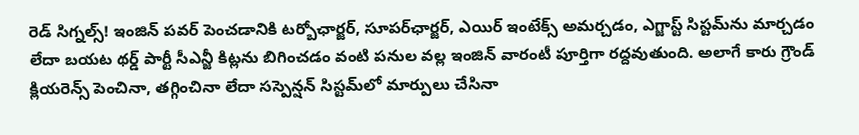రెడ్ సిగ్నల్స్! ఇంజిన్ పవర్ పెంచడానికి టర్బోఛార్జర్, సూపర్‌ఛార్జర్, ఎయిర్ ఇంటేక్స్ అమర్చడం, ఎగ్జాస్ట్ సిస్టమ్‌ను మార్చడం లేదా బయట థర్డ్ పార్టీ సీఎన్జీ కిట్లను బిగించడం వంటి పనుల వల్ల ఇంజిన్ వారంటీ పూర్తిగా రద్దవుతుంది. అలాగే కారు గ్రౌండ్ క్లియరెన్స్ పెంచినా, తగ్గించినా లేదా సస్పెన్షన్ సిస్టమ్‌లో మార్పులు చేసినా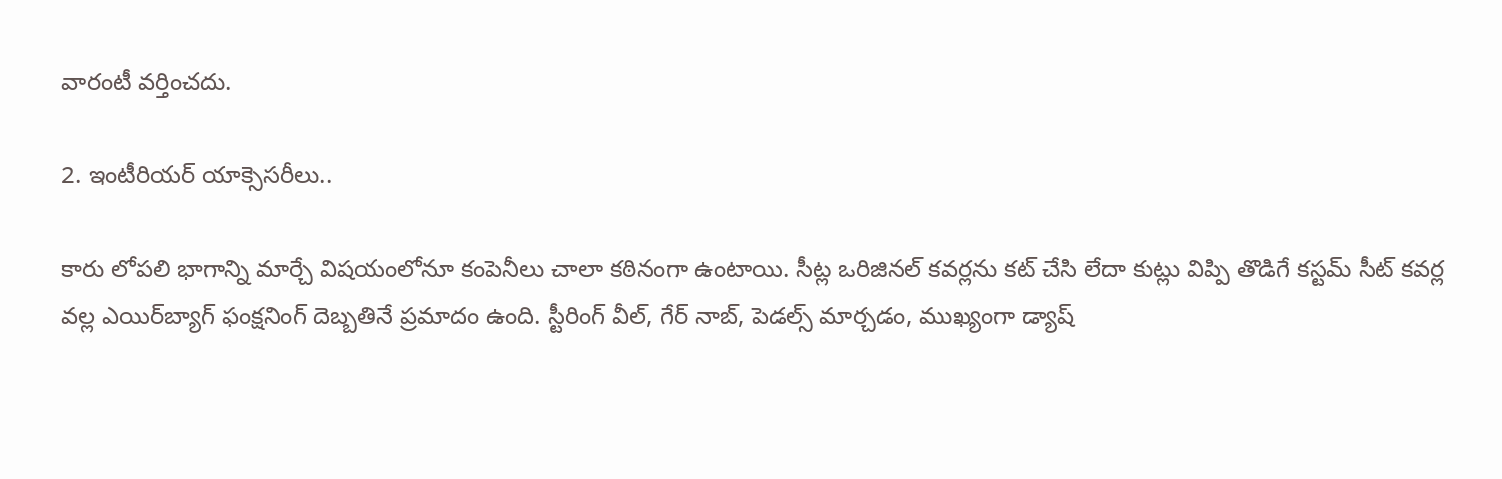వారంటీ వర్తించదు.

2. ఇంటీరియర్ యాక్సెసరీలు..

కారు లోపలి భాగాన్ని మార్చే విషయంలోనూ కంపెనీలు చాలా కఠినంగా ఉంటాయి. సీట్ల ఒరిజినల్ కవర్లను కట్ చేసి లేదా కుట్లు విప్పి తొడిగే కస్టమ్ సీట్ కవర్ల వల్ల ఎయిర్‌బ్యాగ్ ఫంక్షనింగ్‌ దెబ్బతినే ప్రమాదం ఉంది. స్టీరింగ్ వీల్, గేర్ నాబ్, పెడల్స్ మార్చడం, ముఖ్యంగా డ్యాష్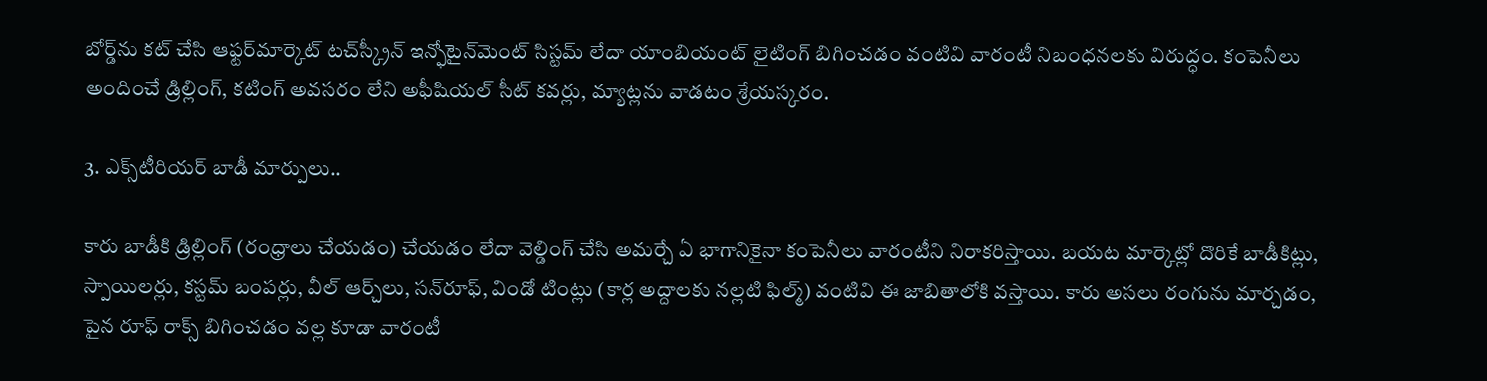బోర్డ్‌ను కట్ చేసి ఆఫ్టర్‌మార్కెట్ టచ్‌స్క్రీన్ ఇన్ఫోటైన్‌మెంట్ సిస్టమ్ లేదా యాంబియంట్ లైటింగ్ బిగించడం వంటివి వారంటీ నిబంధనలకు విరుద్ధం. కంపెనీలు అందించే డ్రిల్లింగ్, కటింగ్ అవసరం లేని అఫీషియల్ సీట్ కవర్లు, మ్యాట్లను వాడటం శ్రేయస్కరం.

3. ఎక్స్‌టీరియర్ బాడీ మార్పులు..

కారు బాడీకి డ్రిల్లింగ్ (రంధ్రాలు చేయడం) చేయడం లేదా వెల్డింగ్ చేసి అమర్చే ఏ భాగానికైనా కంపెనీలు వారంటీని నిరాకరిస్తాయి. బయట మార్కెట్లో దొరికే బాడీకిట్లు, స్పాయిలర్లు, కస్టమ్ బంపర్లు, వీల్ ఆర్చ్‌లు, సన్‌రూఫ్, విండో టింట్లు (కార్ల అద్దాలకు నల్లటి ఫిల్మ్) వంటివి ఈ జాబితాలోకి వస్తాయి. కారు అసలు రంగును మార్చడం, పైన రూఫ్ రాక్స్ బిగించడం వల్ల కూడా వారంటీ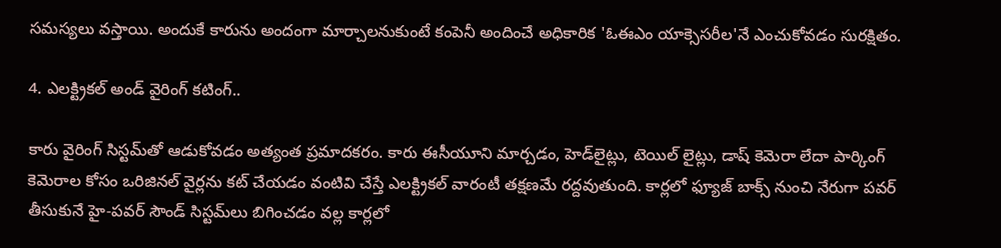సమస్యలు వస్తాయి. అందుకే కారును అందంగా మార్చాలనుకుంటే కంపెనీ అందించే అధికారిక 'ఓఈఎం యాక్సెసరీల'నే ఎంచుకోవడం సురక్షితం.

4. ఎలక్ట్రికల్ అండ్ వైరింగ్ కటింగ్..

కారు వైరింగ్ సిస్టమ్‌తో ఆడుకోవడం అత్యంత ప్రమాదకరం. కారు ఈసీయూని మార్చడం, హెడ్‌లైట్లు, టెయిల్ లైట్లు, డాష్ కెమెరా లేదా పార్కింగ్ కెమెరాల కోసం ఒరిజినల్ వైర్లను కట్ చేయడం వంటివి చేస్తే ఎలక్ట్రికల్ వారంటీ తక్షణమే రద్దవుతుంది. కార్లలో ఫ్యూజ్ బాక్స్ నుంచి నేరుగా పవర్ తీసుకునే హై-పవర్ సౌండ్ సిస్టమ్‌లు బిగించడం వల్ల కార్లలో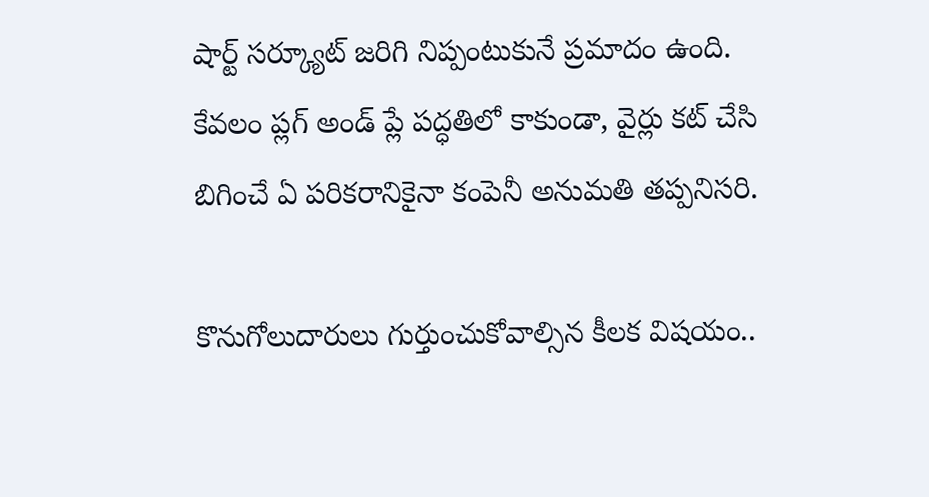షార్ట్ సర్క్యూట్ జరిగి నిప్పంటుకునే ప్రమాదం ఉంది. కేవలం ప్లగ్ అండ్ ప్లే పద్ధతిలో కాకుండా, వైర్లు కట్ చేసి బిగించే ఏ పరికరానికైనా కంపెనీ అనుమతి తప్పనిసరి.

కొనుగోలుదారులు గుర్తుంచుకోవాల్సిన కీలక విషయం..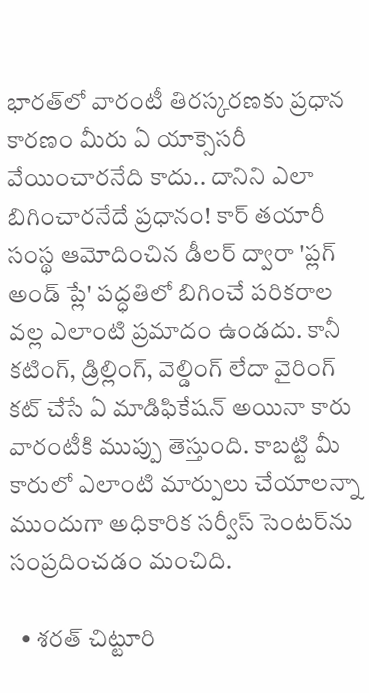భారత్‌లో వారంటీ తిరస్కరణకు ప్రధాన కారణం మీరు ఏ యాక్సెసరీ వేయించారనేది కాదు.. దానిని ఎలా బిగించారనేదే ప్రధానం! కార్ తయారీ సంస్థ ఆమోదించిన డీలర్ ద్వారా 'ప్లగ్ అండ్ ప్లే' పద్ధతిలో బిగించే పరికరాల వల్ల ఎలాంటి ప్రమాదం ఉండదు. కానీ కటింగ్, డ్రిల్లింగ్, వెల్డింగ్ లేదా వైరింగ్ కట్ చేసే ఏ మాడిఫికేషన్ అయినా కారు వారంటీకి ముప్పు తెస్తుంది. కాబట్టి మీ కారులో ఎలాంటి మార్పులు చేయాలన్నా ముందుగా అధికారిక సర్వీస్ సెంటర్‌ను సంప్రదించడం మంచిది.

  • శరత్ చిట్టూరి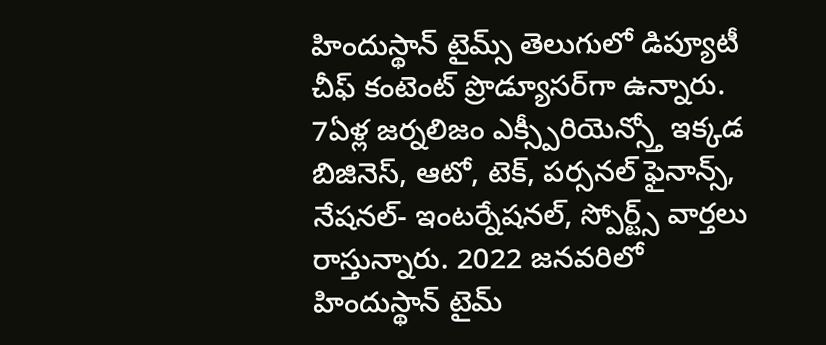హిందుస్థాన్ టైమ్స్ తెలుగులో డిప్యూటీ చీఫ్ కంటెంట్ ప్రొడ్యూసర్‌గా ఉన్నారు. 7ఏళ్ల జర్నలిజం ఎక్స్పీరియెన్స్తో ఇక్కడ బిజినెస్, ఆటో, టెక్, పర్సనల్ ఫైనాన్స్, నేషనల్- ఇంటర్నేషనల్, స్పోర్ట్స్ వార్తలు రాస్తున్నారు. 2022 జనవరిలో హిందుస్థాన్ టైమ్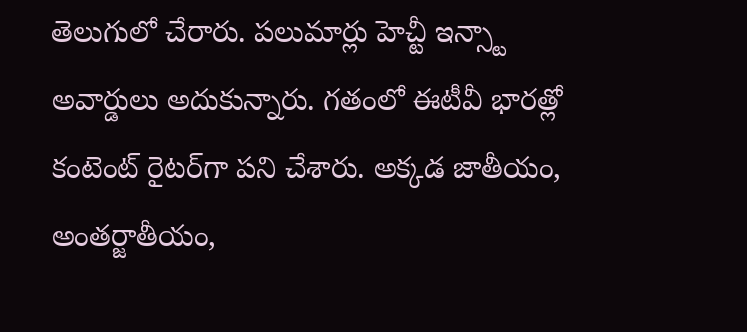తెలుగులో చేరారు. పలుమార్లు హెచ్టీ ఇన్స్టా అవార్డులు అదుకున్నారు. గతంలో ఈటీవీ భారత్లో కంటెంట్ రైటర్‌గా పని చేశారు. అక్కడ జాతీయం, అంతర్జాతీయం,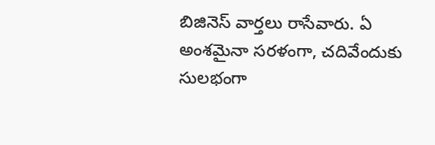బిజినెస్ వార్తలు రాసేవారు. ఏ అంశమైనా సరళంగా, చదివేందుకు సులభంగా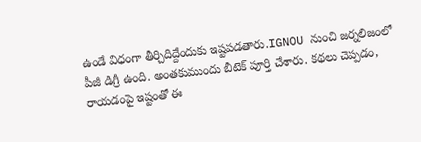ఉండే విధంగా తీర్చిదిద్దేందుకు ఇష్టపడతారు.IGNOU నుంచి జర్నలిజంలో పీజీ డిగ్రీ ఉంది. అంతకుముందు బీటెక్ పూర్తి చేశారు. కథలు చెప్పడం, రాయడంపై ఇష్టంతో ఈ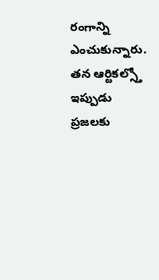రంగాన్ని ఎంచుకున్నారు. తన ఆర్టికల్స్తో ఇప్పుడు ప్రజలకు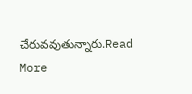చేరువవుతున్నారు.Read More